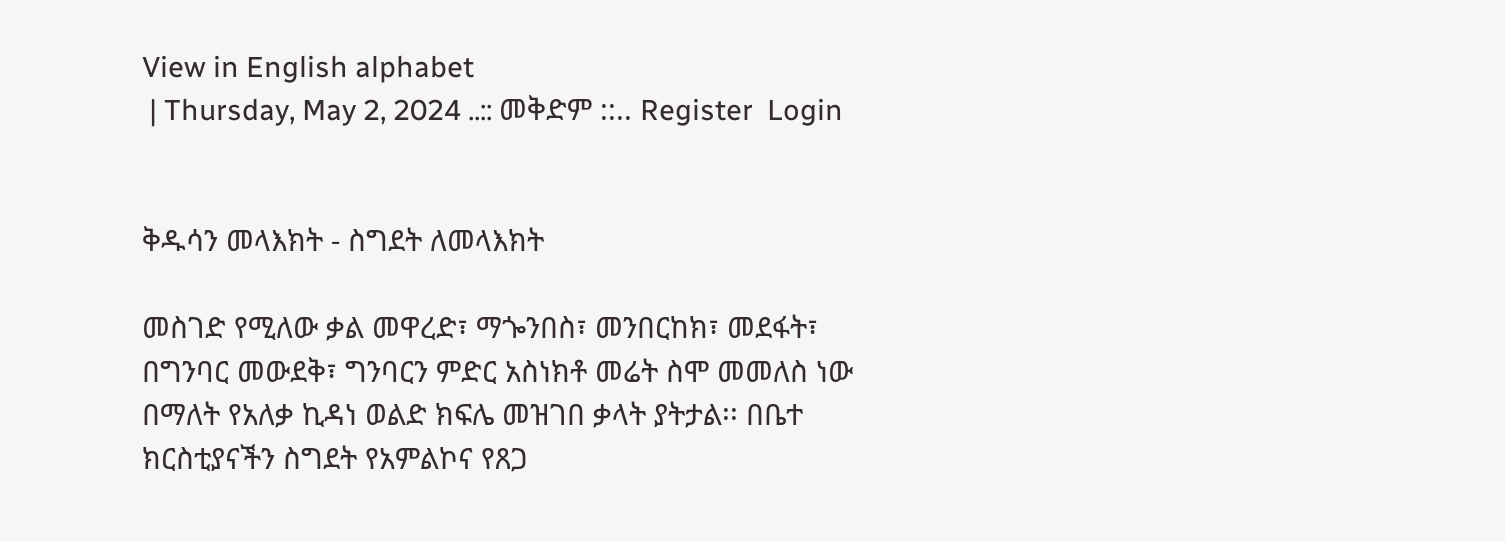View in English alphabet
 | Thursday, May 2, 2024 ..:: መቅድም ::.. Register  Login


ቅዱሳን መላእክት - ስግደት ለመላእክት

መስገድ የሚለው ቃል መዋረድ፣ ማጐንበስ፣ መንበርከክ፣ መደፋት፣ በግንባር መውደቅ፣ ግንባርን ምድር አስነክቶ መሬት ስሞ መመለስ ነው በማለት የአለቃ ኪዳነ ወልድ ክፍሌ መዝገበ ቃላት ያትታል፡፡ በቤተ ክርስቲያናችን ስግደት የአምልኮና የጸጋ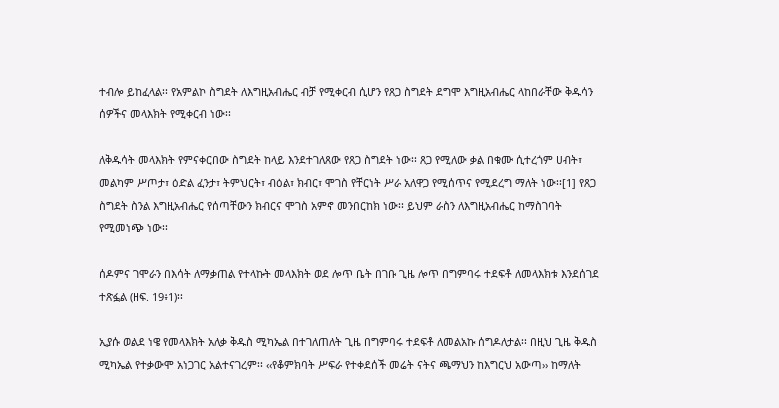ተብሎ ይከፈላል፡፡ የአምልኮ ስግደት ለእግዚአብሔር ብቻ የሚቀርብ ሲሆን የጸጋ ስግደት ደግሞ እግዚአብሔር ላከበራቸው ቅዱሳን ሰዎችና መላእክት የሚቀርብ ነው፡፡

ለቅዱሳት መላእክት የምናቀርበው ስግደት ከላይ እንደተገለጸው የጸጋ ስግደት ነው፡፡ ጸጋ የሚለው ቃል በቁሙ ሲተረጎም ሀብት፣ መልካም ሥጦታ፣ ዕድል ፈንታ፣ ትምህርት፣ ብዕል፣ ክብር፣ ሞገስ የቸርነት ሥራ አለዋጋ የሚሰጥና የሚደረግ ማለት ነው፡፡[1] የጸጋ ስግደት ስንል እግዚአብሔር የሰጣቸውን ክብርና ሞገስ አምኖ መንበርከክ ነው፡፡ ይህም ራስን ለእግዚአብሔር ከማስገባት የሚመነጭ ነው፡፡

ሰዶምና ገሞራን በእሳት ለማቃጠል የተላኩት መላእክት ወደ ሎጥ ቤት በገቡ ጊዜ ሎጥ በግምባሩ ተደፍቶ ለመላእክቱ እንደሰገደ ተጽፏል (ዘፍ. 19፥1)፡፡

ኢያሱ ወልደ ነዌ የመላእክት አለቃ ቅዱስ ሚካኤል በተገለጠለት ጊዜ በግምባሩ ተደፍቶ ለመልአኩ ሰግዶለታል፡፡ በዚህ ጊዜ ቅዱስ ሚካኤል የተቃውሞ አነጋገር አልተናገረም፡፡ ‹‹የቆምክባት ሥፍራ የተቀደሰች መሬት ናትና ጫማህን ከእግርህ አውጣ›› ከማለት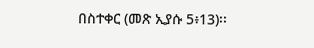በስተቀር (መጽ ኢያሱ 5፥13)፡፡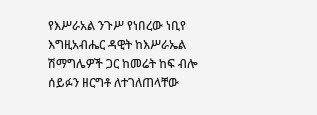የእሥራአል ንጉሥ የነበረው ነቢየ እግዚአብሔር ዳዊት ከእሥራኤል ሽማግሌዎች ጋር ከመሬት ከፍ ብሎ ሰይፉን ዘርግቶ ለተገለጠላቸው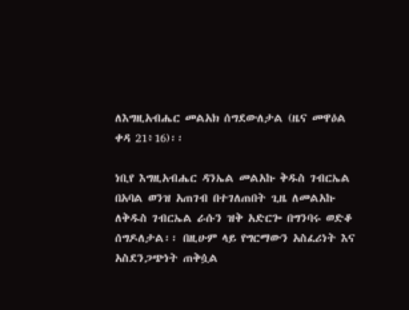ለእግዚአብሔር መልአክ ሰግደውለታል (ዜና መዋዕል ቀዳ 21፥16)፡፡

ነቢየ እግዚአብሔር ዳንኤል መልአኩ ቅዱስ ገብርኤል በአባል ወንዝ አጠገብ በተገለጠበት ጊዜ ለመልአኩ ለቅዱስ ገብርኤል ራሱን ዝቅ አድርጐ በግንባሩ ወድቆ ሰግዶለታል፡፡ በዚሁም ላይ የግርማውን አስፈሪነት እና አስደንጋጭነት ጠቅሷል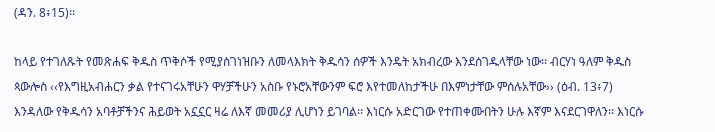(ዳን. 8፥15)፡፡

ከላይ የተገለጹት የመጽሐፍ ቅዱስ ጥቅሶች የሚያስገነዝቡን ለመላእክት ቅዱሳን ሰዎች እንዴት አክብረው እንደሰገዱላቸው ነው፡፡ ብርሃነ ዓለም ቅዱስ ጳውሎስ ‹‹የእግዚአብሐርን ቃል የተናገሩአቸሁን ዋሃቻችሁን አስቡ የኑሮአቸውንም ፍሮ እየተመለከታችሁ በእምነታቸው ምሰሉአቸው›› (ዕብ. 13፥7) እንዳለው የቅዱሳን አባቶቻችንና ሕይወት አኗኗር ዛሬ ለእኛ መመሪያ ሊሆነን ይገባል፡፡ እነርሱ አድርገው የተጠቀሙበትን ሁሉ እኛም እናደርገዋለን፡፡ እነርሱ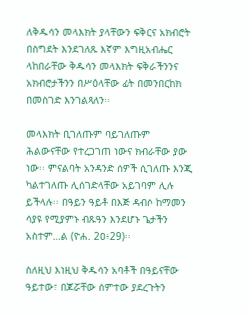ለቅዱሳን መላእክት ያላቸውን ፍቅርና አክብሮት በስግደት እንደገለጹ እኛም እግዚአብሔር ላከበራቸው ቅዱሳን መላእክት ፍቅራችንንና አክብሮታችንን በሥዕላቸው ፊት በመንበርከክ በመስገድ እንገልጻለን፡፡

መላእክት ቢገለጡም ባይገለጡም ሕልውናቸው የተረጋገጠ ነውና ክብራቸው ያው ነው፡፡ ምናልባት አንዳንድ ሰዎች ሲገለጡ እንጂ ካልተገለጡ ሊሰገድላቸው አይገባም ሊሉ ይችላሉ፡፡ በዓይን ዓይቶ በእጅ ዳብሶ ከማመን ሳያዩ የሚያምኑ ብጹዓን እንደሆኑ ጌታችን አስተም…ል (ዮሐ. 2ዐ፥29)፡፡

ስለዚህ እነዚህ ቅዱሳን አባቶች በዓይናቸው ዓይተው፣ በጆሯቸው ሰምተው ያደረጉትን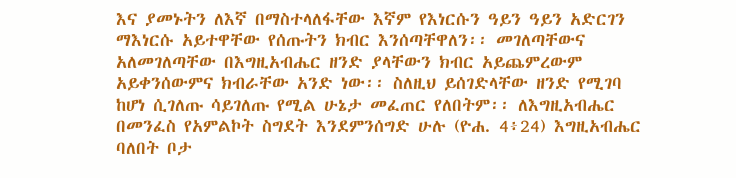እና ያመኑትን ለእኛ በማስተላለፋቸው እኛም የእነርሱን ዓይን ዓይን አድርገን ማእነርሱ አይተዋቸው የሰጡትን ክብር እንሰጣቸዋለን፡፡ መገለጣቸውና አለመገለጣቸው በእግዚአብሔር ዘንድ ያላቸውን ክብር አይጨምረውም አይቀንሰውምና ክብራቸው አንድ ነው፡፡ ስለዚህ ይሰገድላቸው ዘንድ የሚገባ ከሆነ ሲገለጡ ሳይገለጡ የሚል ሁኔታ መፈጠር የለበትም፡፡ ለእግዚአብሔር በመንፈስ የአምልኮት ስግደት እንደምንሰግድ ሁሉ (ዮሐ. 4፥24) እግዚአብሔር ባለበት ቦታ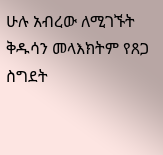ሁሉ አብረው ለሚገኙት ቅዱሳን መላእክትም የጸጋ ስግደት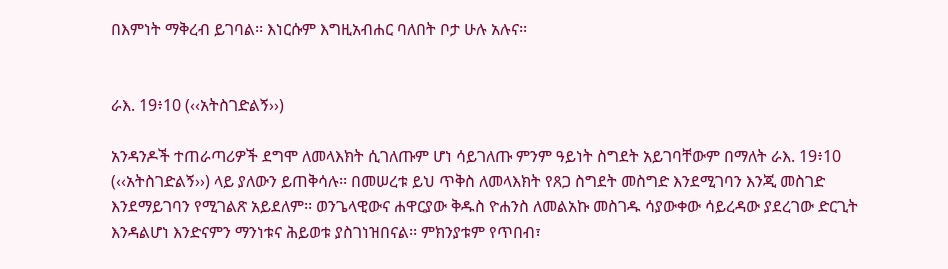በእምነት ማቅረብ ይገባል፡፡ እነርሱም እግዚአብሐር ባለበት ቦታ ሁሉ አሉና፡፡


ራእ. 19፥10 (‹‹አትስገድልኝ››)

አንዳንዶች ተጠራጣሪዎች ደግሞ ለመላእክት ሲገለጡም ሆነ ሳይገለጡ ምንም ዓይነት ስግደት አይገባቸውም በማለት ራእ. 19፥10 (‹‹አትስገድልኝ››) ላይ ያለውን ይጠቅሳሉ፡፡ በመሠረቱ ይህ ጥቅስ ለመላእክት የጸጋ ስግደት መስግድ እንደሚገባን እንጂ መስገድ እንደማይገባን የሚገልጽ አይደለም፡፡ ወንጌላዊውና ሐዋርያው ቅዱስ ዮሐንስ ለመልአኩ መስገዱ ሳያውቀው ሳይረዳው ያደረገው ድርጊት እንዳልሆነ እንድናምን ማንነቱና ሕይወቱ ያስገነዝበናል፡፡ ምክንያቱም የጥበብ፣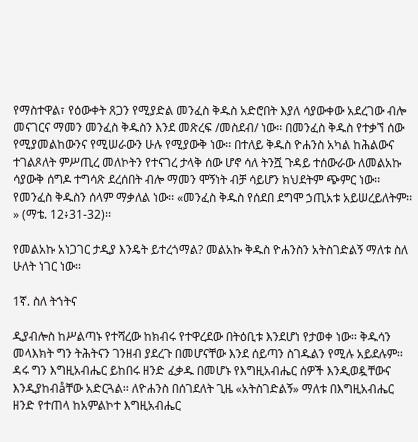የማስተዋል፣ የዕውቀት ጸጋን የሚያድል መንፈስ ቅዱስ አድሮበት እያለ ሳያውቀው አደረገው ብሎ መናገርና ማመን መንፈስ ቅዱስን እንደ መጽረፍ /መስደብ/ ነው፡፡ በመንፈስ ቅዱስ የተቃኘ ሰው የሚያመልከውንና የሚሠራውን ሁሉ የሚያውቅ ነው፡፡ በተለይ ቅዱስ ዮሐንስ አካል ከሕልውና ተገልጾለት ምሥጢረ መለኮትን የተናገረ ታላቅ ሰው ሆኖ ሳለ ትንሿ ጉዳይ ተሰውራው ለመልአኩ ሳያውቅ ሰግዶ ተግሳጽ ደረሰበት ብሎ ማመን ሞኝነት ብቻ ሳይሆን ክህደትም ጭምር ነው፡፡ የመንፈስ ቅዱስን ሰላም ማቃለል ነው፡፡ «መንፈስ ቅዱስ የሰደበ ደግሞ ኃጢአቱ አይሠረይለትም፡፡» (ማቴ. 12፥31-32)፡፡

የመልአኩ አነጋገር ታዲያ እንዴት ይተረጎማል? መልአኩ ቅዱስ ዮሐንስን አትስገድልኝ ማለቱ ስለ ሁለት ነገር ነው፡፡

1ኛ. ስለ ትኀትና

ዲያብሎስ ከሥልጣኑ የተሻረው ከክብሩ የተዋረደው በትዕቢቱ እንደሆነ የታወቀ ነው፡፡ ቅዱሳን መላእክት ግን ትሕትናን ገንዘብ ያደረጉ በመሆናቸው እንደ ሰይጣን ስገዱልን የሚሉ አይደሉም፡፡ ዳሩ ግን እግዚአብሔር ይከበሩ ዘንድ ፈቃዱ በመሆኑ የእግዚአብሔር ሰዎች እንዲወዷቸውና እንዲያከብåቸው አድርጓል፡፡ ለዮሐንስ በሰገደለት ጊዜ «አትስገድልኝ» ማለቱ በእግዚአብሔር ዘንድ የተጠላ ከአምልኮተ እግዚአብሔር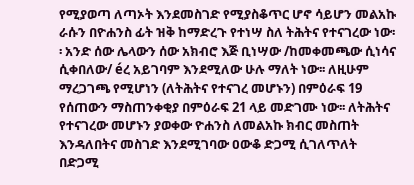የሚያወጣ ለጣኦት እንደመስገድ የሚያስቆጥር ሆኖ ሳይሆን መልአኩ ራሱን በዮሐንስ ፊት ዝቅ ከማድረጉ የተነሣ ስለ ትሕትና የተናገረው ነው፡፡ አንድ ሰው ሌላውን ሰው አክብሮ እጅ ቢነሣው /ከመቀመጫው ሲነሳና ሲቀበለው/ éረ አይገባም እንደሚለው ሁሉ ማለት ነው፡፡ ለዚሁም ማረጋገጫ የሚሆነን (ለትሕትና የተናገረ መሆኑን) በምዕራፍ 19 የሰጠውን ማስጠንቀቂያ በምዕራፍ 21 ላይ መድገሙ ነው፡፡ ለትሕትና የተናገረው መሆኑን ያወቀው ዮሐንስ ለመልአኩ ክብር መስጠት እንዳለበትና መስገድ እንደሚገባው ዐውቆ ድጋሚ ሲገለጥለት በድጋሚ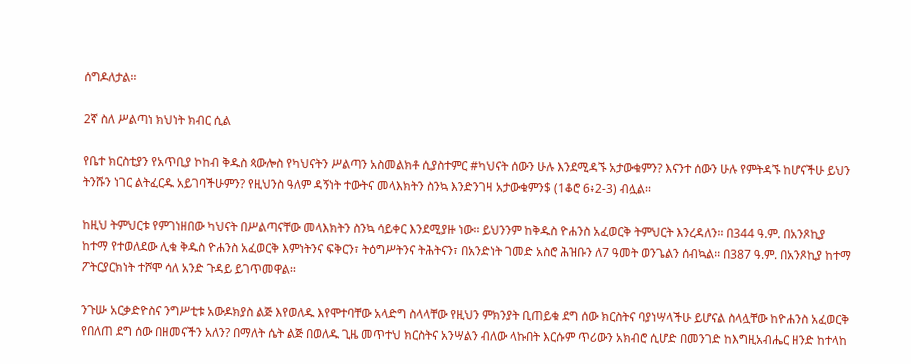ሰግዶለታል፡፡

2ኛ ስለ ሥልጣነ ክህነት ክብር ሲል

የቤተ ክርስቲያን የአጥቢያ ኮከብ ቅዱስ ጳውሎስ የካህናትን ሥልጣን አስመልክቶ ሲያስተምር #ካህናት ሰውን ሁሉ እንደሚዳኙ አታውቁምን? እናንተ ሰውን ሁሉ የምትዳኙ ከሆናችሁ ይህን ትንሹን ነገር ልትፈርዱ አይገባችሁምን? የዚህንስ ዓለም ዳኝነት ተውትና መላእክትን ስንኳ እንድንገዛ አታውቁምን$ (1ቆሮ 6፥2-3) ብሏል፡፡

ከዚህ ትምህርቱ የምገነዘበው ካህናት በሥልጣናቸው መላእክትን ስንኳ ሳይቀር እንደሚያዙ ነው፡፡ ይህንንም ከቅዱስ ዮሐንስ አፈወርቅ ትምህርት እንረዳለን፡፡ በ344 ዓ.ም. በአንጾኪያ ከተማ የተወለደው ሊቁ ቅዱስ ዮሐንስ አፈወርቅ እምነትንና ፍቅርን፣ ትዕግሥትንና ትሕትናን፣ በአንድነት ገመድ አስሮ ሕዝቡን ለ7 ዓመት ወንጌልን ሰብኳል፡፡ በ387 ዓ.ም. በአንጾኪያ ከተማ ፖትርያርክነት ተሾሞ ሳለ አንድ ጉዳይ ይገጥመዋል፡፡

ንጉሡ አርቃድዮስና ንግሥቲቱ አውዶክያስ ልጅ እየወለዱ እየሞተባቸው አላድግ ስላላቸው የዚህን ምክንያት ቢጠይቁ ደግ ሰው ክርስትና ባያነሣላችሁ ይሆናል ስላሏቸው ከዮሐንስ አፈወርቅ የበለጠ ደግ ሰው በዘመናችን አለን? በማለት ሴት ልጅ በወለዱ ጊዜ መጥተህ ክርስትና አንሣልን ብለው ላኩበት እርሱም ጥሪውን አክብሮ ሲሆድ በመንገድ ከእግዚአብሔር ዘንድ ከተላከ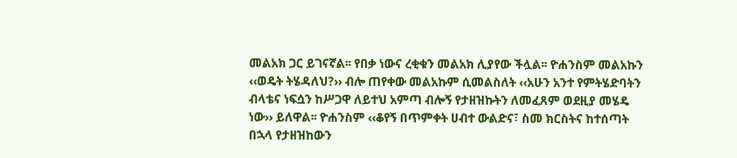መልአክ ጋር ይገናኛል፡፡ የበቃ ነውና ረቂቁን መልአክ ሊያየው ችሏል፡፡ ዮሐንስም መልአኩን ‹‹ወዴት ትሄዳለህ?›› ብሎ ጠየቀው መልአኩም ሲመልስለት ‹‹አሁን አንተ የምትሄድባትን ብላቴና ነፍሷን ከሥጋዋ ለይተህ አምጣ ብሎኝ የታዘዝኩትን ለመፈጸም ወደዚያ መሄዴ ነው›› ይለዋል፡፡ ዮሐንስም ‹‹ቆየኝ በጥምቀት ሀብተ ውልድና፣ ስመ ክርስትና ከተሰጣት በኋላ የታዘዝከውን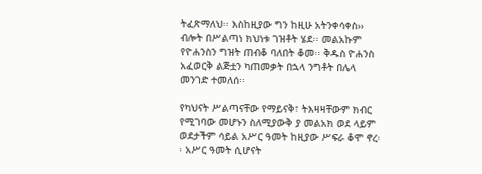ትፈጽማለህ፡፡ እስከዚያው ግን ከዚሁ አትንቀሳቀስ›› ብሎት በሥልጣነ ክህነቱ ገዝቶት ሄደ፡፡ መልአኩም የዮሐንስን ግዝት ጠብቆ ባለበት ቆመ፡፡ ቅዱስ ዮሐንስ አፈወርቅ ልጅቷን ካጠመቃት በኋላ ንግቶት በሌላ መንገድ ተመለሰ፡፡

የካህናት ሥልጣናቸው የማይናቅ፣ ትእዛዛቸውም ክብር የሚገባው መሆኑን ስለሚያውቅ ያ መልአክ ወደ ላይም ወደታችም ሳይል አሥር ዓመት ከዚያው ሥፍራ ቆሞ ኖረ፡፡ አሥር ዓመት ሲሆናት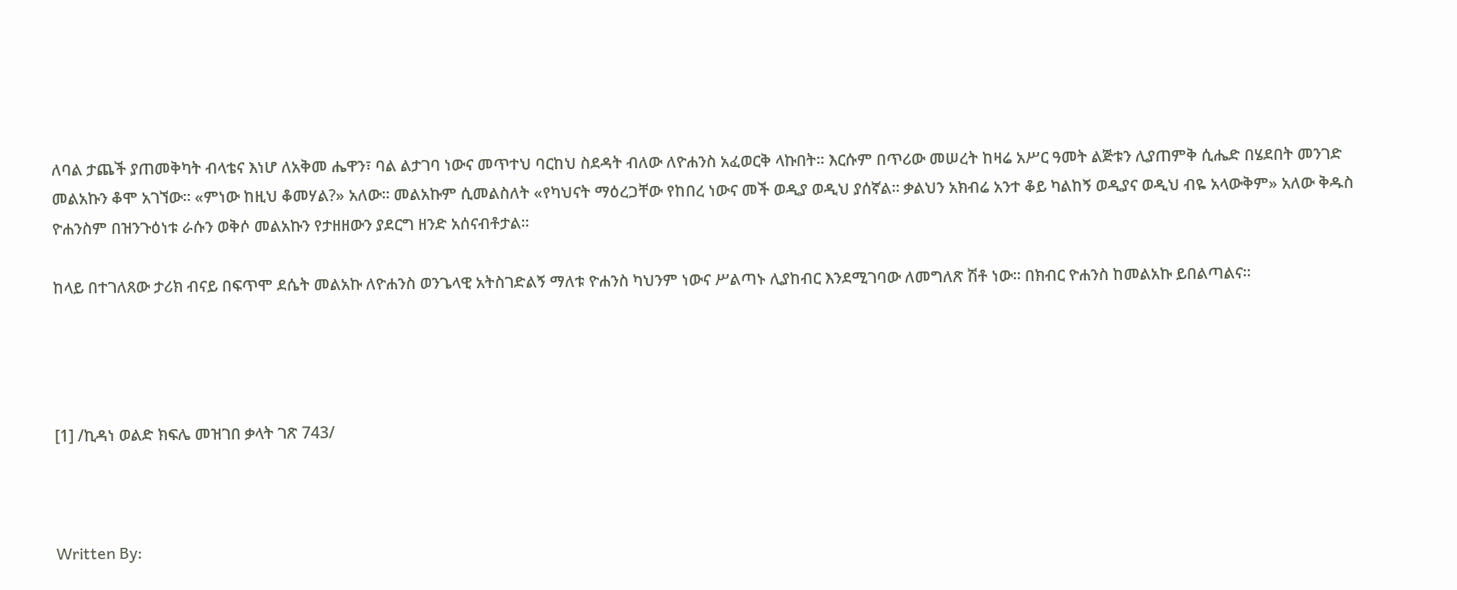ለባል ታጨች ያጠመቅካት ብላቴና እነሆ ለአቅመ ሔዋን፣ ባል ልታገባ ነውና መጥተህ ባርከህ ስደዳት ብለው ለዮሐንስ አፈወርቅ ላኩበት፡፡ እርሱም በጥሪው መሠረት ከዛሬ አሥር ዓመት ልጅቱን ሊያጠምቅ ሲሔድ በሄደበት መንገድ መልአኩን ቆሞ አገኘው፡፡ «ምነው ከዚህ ቆመሃል?» አለው፡፡ መልአኩም ሲመልስለት «የካህናት ማዕረጋቸው የከበረ ነውና መች ወዲያ ወዲህ ያሰኛል፡፡ ቃልህን አክብሬ አንተ ቆይ ካልከኝ ወዲያና ወዲህ ብዬ አላውቅም» አለው ቅዱስ ዮሐንስም በዝንጉዕነቱ ራሱን ወቅሶ መልአኩን የታዘዘውን ያደርግ ዘንድ አሰናብቶታል፡፡

ከላይ በተገለጸው ታሪክ ብናይ በፍጥሞ ደሴት መልአኩ ለዮሐንስ ወንጌላዊ አትስገድልኝ ማለቱ ዮሐንስ ካህንም ነውና ሥልጣኑ ሊያከብር እንደሚገባው ለመግለጽ ሽቶ ነው፡፡ በክብር ዮሐንስ ከመልአኩ ይበልጣልና፡፡




[1] /ኪዳነ ወልድ ክፍሌ መዝገበ ቃላት ገጽ 743/



Written By: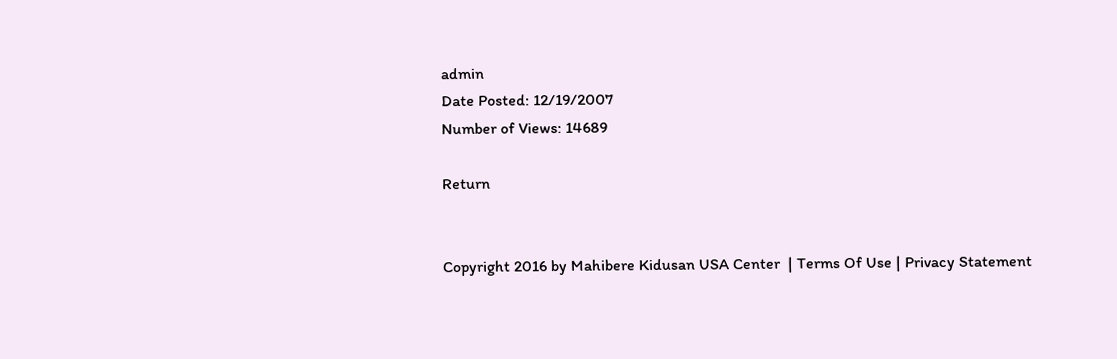admin
Date Posted: 12/19/2007
Number of Views: 14689

Return


Copyright 2016 by Mahibere Kidusan USA Center  | Terms Of Use | Privacy Statement